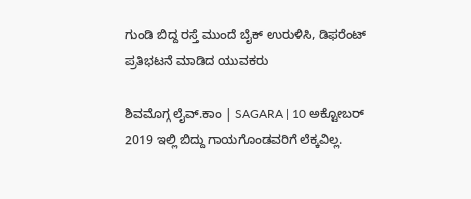ಗುಂಡಿ ಬಿದ್ದ ರಸ್ತೆ ಮುಂದೆ ಬೈಕ್ ಉರುಳಿಸಿ, ಡಿಫರೆಂಟ್ ಪ್ರತಿಭಟನೆ ಮಾಡಿದ ಯುವಕರು

ಶಿವಮೊಗ್ಗ ಲೈವ್.ಕಾಂ | SAGARA | 10 ಅಕ್ಟೋಬರ್ 2019 ಇಲ್ಲಿ ಬಿದ್ದು ಗಾಯಗೊಂಡವರಿಗೆ ಲೆಕ್ಕವಿಲ್ಲ.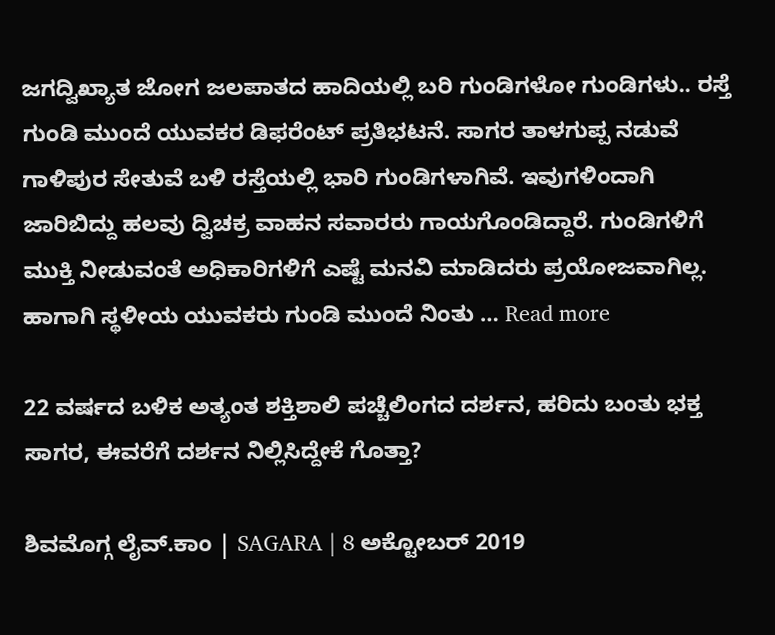ಜಗದ್ವಿಖ್ಯಾತ ಜೋಗ ಜಲಪಾತದ ಹಾದಿಯಲ್ಲಿ ಬರಿ ಗುಂಡಿಗಳೋ ಗುಂಡಿಗಳು.. ರಸ್ತೆ ಗುಂಡಿ ಮುಂದೆ ಯುವಕರ ಡಿಫರೆಂಟ್ ಪ್ರತಿಭಟನೆ. ಸಾಗರ ತಾಳಗುಪ್ಪ ನಡುವೆ ಗಾಳಿಪುರ ಸೇತುವೆ ಬಳಿ ರಸ್ತೆಯಲ್ಲಿ ಭಾರಿ ಗುಂಡಿಗಳಾಗಿವೆ. ಇವುಗಳಿಂದಾಗಿ ಜಾರಿಬಿದ್ದು ಹಲವು ದ್ವಿಚಕ್ರ ವಾಹನ ಸವಾರರು ಗಾಯಗೊಂಡಿದ್ದಾರೆ. ಗುಂಡಿಗಳಿಗೆ ಮುಕ್ತಿ ನೀಡುವಂತೆ ಅಧಿಕಾರಿಗಳಿಗೆ ಎಷ್ಟೆ ಮನವಿ ಮಾಡಿದರು ಪ್ರಯೋಜವಾಗಿಲ್ಲ. ಹಾಗಾಗಿ ಸ್ಥಳೀಯ ಯುವಕರು ಗುಂಡಿ ಮುಂದೆ ನಿಂತು … Read more

22 ವರ್ಷದ ಬಳಿಕ ಅತ್ಯಂತ ಶಕ್ತಿಶಾಲಿ ಪಚ್ಚೆಲಿಂಗದ ದರ್ಶನ, ಹರಿದು ಬಂತು ಭಕ್ತ ಸಾಗರ, ಈವರೆಗೆ ದರ್ಶನ ನಿಲ್ಲಿಸಿದ್ದೇಕೆ ಗೊತ್ತಾ?

ಶಿವಮೊಗ್ಗ ಲೈವ್.ಕಾಂ | SAGARA | 8 ಅಕ್ಟೋಬರ್ 2019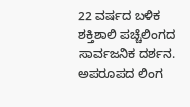22 ವರ್ಷದ ಬಳಿಕ ಶಕ್ತಿಶಾಲಿ ಪಚ್ಚೆಲಿಂಗದ ಸಾರ್ವಜನಿಕ ದರ್ಶನ. ಅಪರೂಪದ ಲಿಂಗ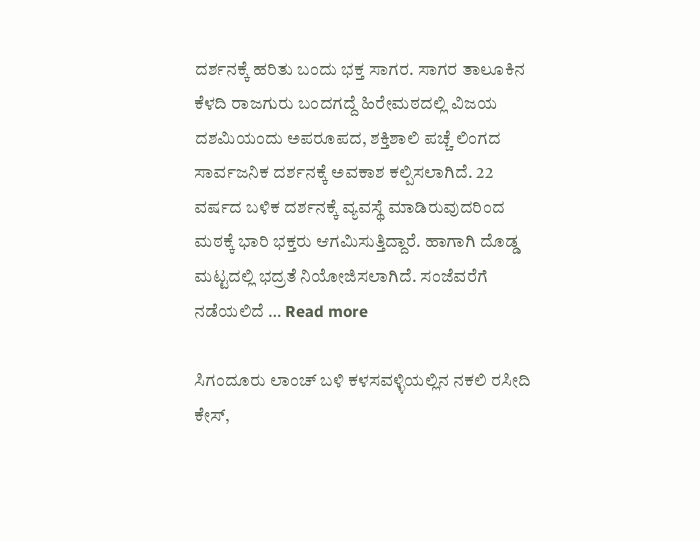ದರ್ಶನಕ್ಕೆ ಹರಿತು ಬಂದು ಭಕ್ತ ಸಾಗರ. ಸಾಗರ ತಾಲೂಕಿನ ಕೆಳದಿ ರಾಜಗುರು ಬಂದಗದ್ದೆ ಹಿರೇಮಠದಲ್ಲಿ ವಿಜಯ ದಶಮಿಯಂದು ಅಪರೂಪದ, ಶಕ್ತಿಶಾಲಿ ಪಚ್ಚೆ ಲಿಂಗದ ಸಾರ್ವಜನಿಕ ದರ್ಶನಕ್ಕೆ ಅವಕಾಶ ಕಲ್ಪಿಸಲಾಗಿದೆ. 22 ವರ್ಷದ ಬಳಿಕ ದರ್ಶನಕ್ಕೆ ವ್ಯವಸ್ಥೆ ಮಾಡಿರುವುದರಿಂದ ಮಠಕ್ಕೆ ಭಾರಿ ಭಕ್ತರು ಆಗಮಿಸುತ್ತಿದ್ದಾರೆ. ಹಾಗಾಗಿ ದೊಡ್ಡ ಮಟ್ಟದಲ್ಲಿ ಭದ್ರತೆ ನಿಯೋಜಿಸಲಾಗಿದೆ. ಸಂಜೆವರೆಗೆ ನಡೆಯಲಿದೆ … Read more

ಸಿಗಂದೂರು ಲಾಂಚ್ ಬಳಿ ಕಳಸವಳ್ಳಿಯಲ್ಲಿನ ನಕಲಿ ರಸೀದಿ ಕೇಸ್,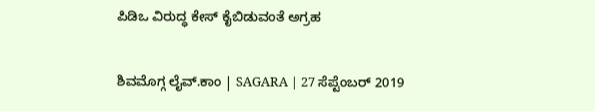ಪಿಡಿಒ ವಿರುದ್ಧ ಕೇಸ್ ಕೈಬಿಡುವಂತೆ ಅಗ್ರಹ

ಶಿವಮೊಗ್ಗ ಲೈವ್.ಕಾಂ | SAGARA | 27 ಸೆಪ್ಟೆಂಬರ್ 2019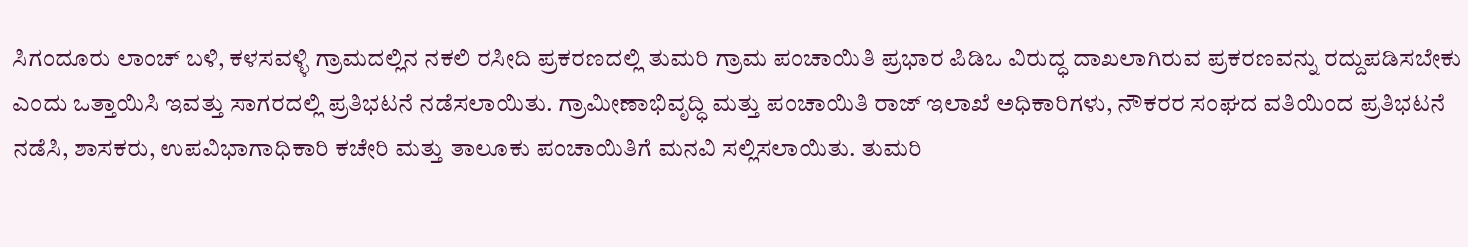ಸಿಗಂದೂರು ಲಾಂಚ್ ಬಳಿ, ಕಳಸವಳ್ಳಿ ಗ್ರಾಮದಲ್ಲಿನ ನಕಲಿ ರಸೀದಿ ಪ್ರಕರಣದಲ್ಲಿ ತುಮರಿ ಗ್ರಾಮ ಪಂಚಾಯಿತಿ ಪ್ರಭಾರ ಪಿಡಿಒ ವಿರುದ್ಧ ದಾಖಲಾಗಿರುವ ಪ್ರಕರಣವನ್ನು ರದ್ದುಪಡಿಸಬೇಕು ಎಂದು ಒತ್ತಾಯಿಸಿ ಇವತ್ತು ಸಾಗರದಲ್ಲಿ ಪ್ರತಿಭಟನೆ ನಡೆಸಲಾಯಿತು. ಗ್ರಾಮೀಣಾಭಿವೃದ್ಧಿ ಮತ್ತು ಪಂಚಾಯಿತಿ ರಾಜ್ ಇಲಾಖೆ ಅಧಿಕಾರಿಗಳು, ನೌಕರರ ಸಂಘದ ವತಿಯಿಂದ ಪ್ರತಿಭಟನೆ ನಡೆಸಿ, ಶಾಸಕರು, ಉಪವಿಭಾಗಾಧಿಕಾರಿ ಕಚೇರಿ ಮತ್ತು ತಾಲೂಕು ಪಂಚಾಯಿತಿಗೆ ಮನವಿ ಸಲ್ಲಿಸಲಾಯಿತು. ತುಮರಿ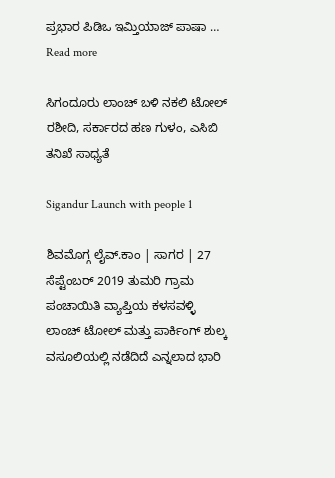ಪ್ರಭಾರ ಪಿಡಿಒ ಇಮ್ತಿಯಾಜ್ ಪಾಷಾ … Read more

ಸಿಗಂದೂರು ಲಾಂಚ್ ಬಳಿ ನಕಲಿ ಟೋಲ್ ರಶೀದಿ, ಸರ್ಕಾರದ ಹಣ ಗುಳಂ, ಎಸಿಬಿ ತನಿಖೆ ಸಾಧ್ಯತೆ

Sigandur Launch with people 1

ಶಿವಮೊಗ್ಗ ಲೈವ್.ಕಾಂ | ಸಾಗರ | 27 ಸೆಪ್ಟೆಂಬರ್ 2019 ತುಮರಿ ಗ್ರಾಮ ಪಂಚಾಯಿತಿ ವ್ಯಾಪ್ತಿಯ ಕಳಸವಳ್ಳಿ ಲಾಂಚ್ ಟೋಲ್ ಮತ್ತು ಪಾರ್ಕಿಂಗ್ ಶುಲ್ಕ ವಸೂಲಿಯಲ್ಲಿ ನಡೆದಿದೆ ಎನ್ನಲಾದ ಭಾರಿ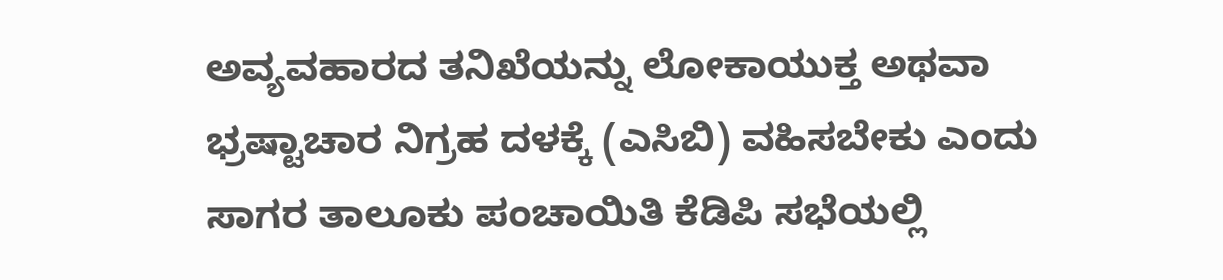ಅವ್ಯವಹಾರದ ತನಿಖೆಯನ್ನು ಲೋಕಾಯುಕ್ತ ಅಥವಾ ಭ್ರಷ್ಟಾಚಾರ ನಿಗ್ರಹ ದಳಕ್ಕೆ (ಎಸಿಬಿ) ವಹಿಸಬೇಕು ಎಂದು ಸಾಗರ ತಾಲೂಕು ಪಂಚಾಯಿತಿ ಕೆಡಿಪಿ ಸಭೆಯಲ್ಲಿ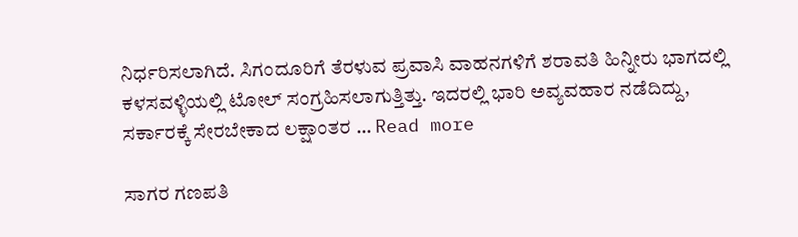ನಿರ್ಧರಿಸಲಾಗಿದೆ. ಸಿಗಂದೂರಿಗೆ ತೆರಳುವ ಪ್ರವಾಸಿ ವಾಹನಗಳಿಗೆ ಶರಾವತಿ ಹಿನ್ನೀರು ಭಾಗದಲ್ಲಿ ಕಳಸವಳ್ಳಿಯಲ್ಲಿ ಟೋಲ್ ಸಂಗ್ರಹಿಸಲಾಗುತ್ತಿತ್ತು. ಇದರಲ್ಲಿ ಭಾರಿ ಅವ್ಯವಹಾರ ನಡೆದಿದ್ದು, ಸರ್ಕಾರಕ್ಕೆ ಸೇರಬೇಕಾದ ಲಕ್ಷಾಂತರ … Read more

ಸಾಗರ ಗಣಪತಿ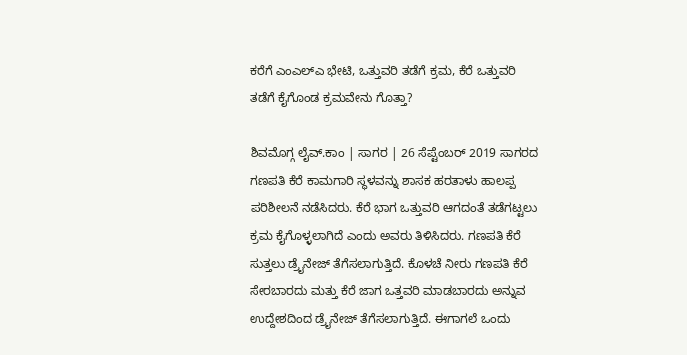ಕರೆಗೆ ಎಂಎಲ್ಎ ಭೇಟಿ, ಒತ್ತುವರಿ ತಡೆಗೆ ಕ್ರಮ, ಕೆರೆ ಒತ್ತುವರಿ ತಡೆಗೆ ಕೈಗೊಂಡ ಕ್ರಮವೇನು ಗೊತ್ತಾ?

ಶಿವಮೊಗ್ಗ ಲೈವ್.ಕಾಂ | ಸಾಗರ | 26 ಸೆಪ್ಟೆಂಬರ್ 2019 ಸಾಗರದ ಗಣಪತಿ ಕೆರೆ ಕಾಮಗಾರಿ ಸ್ಥಳವನ್ನು ಶಾಸಕ ಹರತಾಳು ಹಾಲಪ್ಪ ಪರಿಶೀಲನೆ ನಡೆಸಿದರು. ಕೆರೆ ಭಾಗ ಒತ್ತುವರಿ ಆಗದಂತೆ ತಡೆಗಟ್ಟಲು ಕ್ರಮ ಕೈಗೊಳ್ಳಲಾಗಿದೆ ಎಂದು ಅವರು ತಿಳಿಸಿದರು. ಗಣಪತಿ ಕೆರೆ ಸುತ್ತಲು ಡ್ರೈನೇಜ್ ತೆಗೆಸಲಾಗುತ್ತಿದೆ. ಕೊಳಚೆ ನೀರು ಗಣಪತಿ ಕೆರೆ ಸೇರಬಾರದು ಮತ್ತು ಕೆರೆ ಜಾಗ ಒತ್ತವರಿ ಮಾಡಬಾರದು ಅನ್ನುವ ಉದ್ದೇಶದಿಂದ ಡ್ರೈನೇಜ್ ತೆಗೆಸಲಾಗುತ್ತಿದೆ. ಈಗಾಗಲೆ ಒಂದು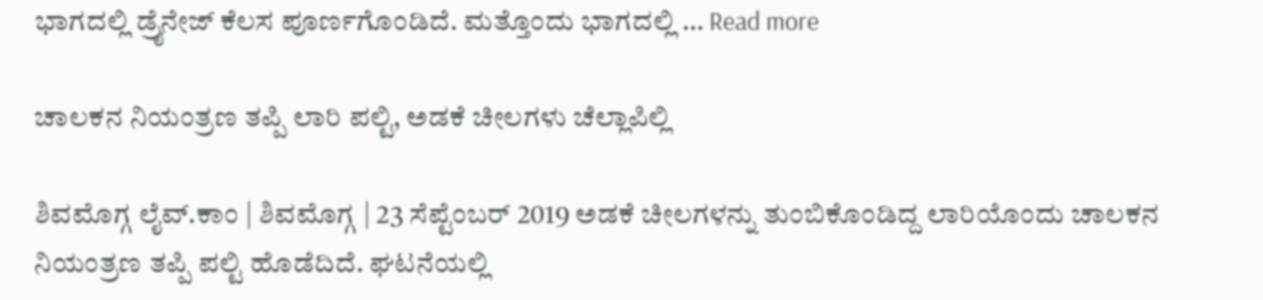ಭಾಗದಲ್ಲಿ ಡ್ರೈನೇಜ್ ಕೆಲಸ ಪೂರ್ಣಗೊಂಡಿದೆ. ಮತ್ತೊಂದು ಭಾಗದಲ್ಲಿ … Read more

ಚಾಲಕನ ನಿಯಂತ್ರಣ ತಪ್ಪಿ ಲಾರಿ ಪಲ್ಟಿ, ಅಡಕೆ ಚೀಲಗಳು ಚೆಲ್ಲಾಪಿಲ್ಲಿ

ಶಿವಮೊಗ್ಗ ಲೈವ್.ಕಾಂ | ಶಿವಮೊಗ್ಗ | 23 ಸೆಪ್ಟೆಂಬರ್ 2019 ಅಡಕೆ ಚೀಲಗಳನ್ನು ತುಂಬಿಕೊಂಡಿದ್ದ ಲಾರಿಯೊಂದು ಚಾಲಕನ ನಿಯಂತ್ರಣ ತಪ್ಪಿ ಪಲ್ಟಿ ಹೊಡೆದಿದೆ. ಘಟನೆಯಲ್ಲಿ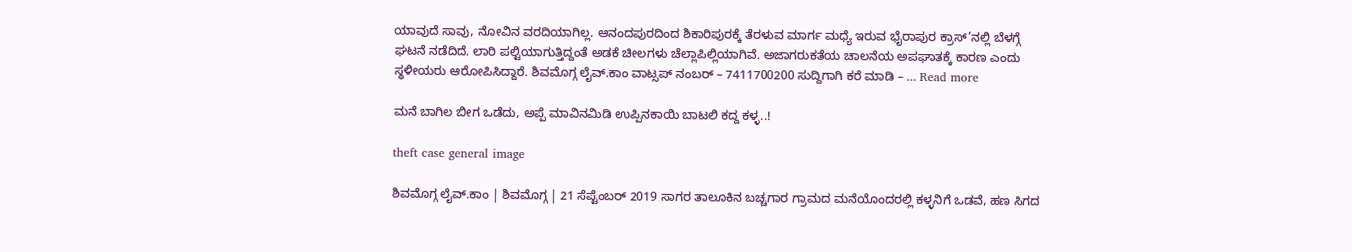ಯಾವುದೆ ಸಾವು, ನೋವಿನ ವರದಿಯಾಗಿಲ್ಲ. ಆನಂದಪುರದಿಂದ ಶಿಕಾರಿಪುರಕ್ಕೆ ತೆರಳುವ ಮಾರ್ಗ ಮಧ್ಯೆ ಇರುವ ಭೈರಾಪುರ ಕ್ರಾಸ್’ನಲ್ಲಿ ಬೆಳಗ್ಗೆ ಘಟನೆ ನಡೆದಿದೆ. ಲಾರಿ ಪಲ್ಟಿಯಾಗುತ್ತಿದ್ದಂತೆ ಅಡಕೆ ಚೀಲಗಳು ಚೆಲ್ಲಾಪಿಲ್ಲಿಯಾಗಿವೆ. ಅಜಾಗರುಕತೆಯ ಚಾಲನೆಯ ಅಪಘಾತಕ್ಕೆ ಕಾರಣ ಎಂದು ಸ್ಥಳೀಯರು ಆರೋಪಿಸಿದ್ದಾರೆ. ಶಿವಮೊಗ್ಗ ಲೈವ್.ಕಾಂ ವಾಟ್ಸಪ್ ನಂಬರ್ – 7411700200 ಸುದ್ದಿಗಾಗಿ ಕರೆ ಮಾಡಿ – … Read more

ಮನೆ ಬಾಗಿಲ ಬೀಗ ಒಡೆದು, ಅಪ್ಪೆ ಮಾವಿನಮಿಡಿ ಉಪ್ಪಿನಕಾಯಿ ಬಾಟಲಿ ಕದ್ದ ಕಳ್ಳ..!

theft case general image

ಶಿವಮೊಗ್ಗ ಲೈವ್.ಕಾಂ | ಶಿವಮೊಗ್ಗ | 21 ಸೆಪ್ಟೆಂಬರ್ 2019 ಸಾಗರ ತಾಲೂಕಿನ ಬಚ್ಚಗಾರ ಗ್ರಾಮದ ಮನೆಯೊಂದರಲ್ಲಿ ಕಳ್ಳನಿಗೆ ಒಡವೆ, ಹಣ ಸಿಗದ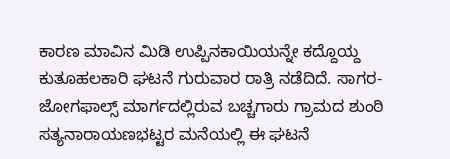ಕಾರಣ ಮಾವಿನ ಮಿಡಿ ಉಪ್ಪಿನಕಾಯಿಯನ್ನೇ ಕದ್ದೊಯ್ದ ಕುತೂಹಲಕಾರಿ ಘಟನೆ ಗುರುವಾರ ರಾತ್ರಿ ನಡೆದಿದೆ. ಸಾಗರ-ಜೋಗಫಾಲ್ಸ್ ಮಾರ್ಗದಲ್ಲಿರುವ ಬಚ್ಚಗಾರು ಗ್ರಾಮದ ಶುಂಠಿ ಸತ್ಯನಾರಾಯಣಭಟ್ಟರ ಮನೆಯಲ್ಲಿ ಈ ಘಟನೆ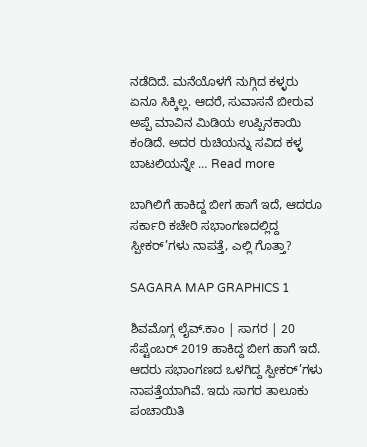ನಡೆದಿದೆ. ಮನೆಯೊಳಗೆ ನುಗ್ಗಿದ ಕಳ್ಳರು ಏನೂ ಸಿಕ್ಕಿಲ್ಲ. ಆದರೆ, ಸುವಾಸನೆ ಬೀರುವ ಅಪ್ಪೆ ಮಾವಿನ ಮಿಡಿಯ ಉಪ್ಪಿನಕಾಯಿ ಕಂಡಿದೆ. ಅದರ ರುಚಿಯನ್ನು ಸವಿದ ಕಳ್ಳ ಬಾಟಲಿಯನ್ನೇ … Read more

ಬಾಗಿಲಿಗೆ ಹಾಕಿದ್ದ ಬೀಗ ಹಾಗೆ ಇದೆ, ಆದರೂ ಸರ್ಕಾರಿ ಕಚೇರಿ ಸಭಾಂಗಣದಲ್ಲಿದ್ದ ಸ್ಪೀಕರ್’ಗಳು ನಾಪತ್ತೆ, ಎಲ್ಲಿ ಗೊತ್ತಾ?

SAGARA MAP GRAPHICS 1

ಶಿವಮೊಗ್ಗ ಲೈವ್.ಕಾಂ | ಸಾಗರ | 20 ಸೆಪ್ಟೆಂಬರ್ 2019 ಹಾಕಿದ್ದ ಬೀಗ ಹಾಗೆ ಇದೆ. ಆದರು ಸಭಾಂಗಣದ ಒಳಗಿದ್ದ ಸ್ಪೀಕರ್’ಗಳು ನಾಪತ್ತೆಯಾಗಿವೆ. ಇದು ಸಾಗರ ತಾಲೂಕು ಪಂಚಾಯಿತಿ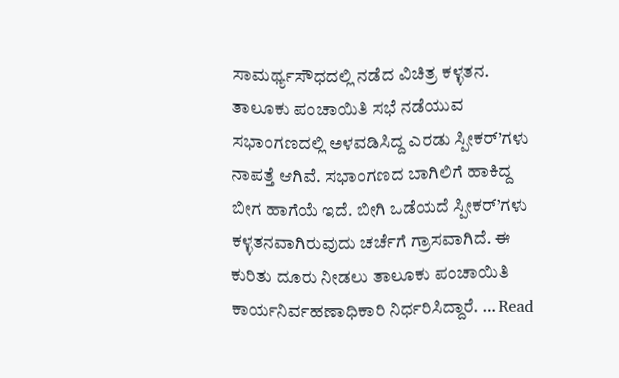ಸಾಮರ್ಥ್ಯಸೌಧದಲ್ಲಿ ನಡೆದ ವಿಚಿತ್ರ ಕಳ್ಳತನ. ತಾಲೂಕು ಪಂಚಾಯಿತಿ ಸಭೆ ನಡೆಯುವ ಸಭಾಂಗಣದಲ್ಲಿ ಅಳವಡಿಸಿದ್ದ ಎರಡು ಸ್ಪೀಕರ್’ಗಳು ನಾಪತ್ತೆ ಆಗಿವೆ. ಸಭಾಂಗಣದ ಬಾಗಿಲಿಗೆ ಹಾಕಿದ್ದ ಬೀಗ ಹಾಗೆಯೆ ಇದೆ. ಬೀಗಿ ಒಡೆಯದೆ ಸ್ಪೀಕರ್’ಗಳು ಕಳ್ಳತನವಾಗಿರುವುದು ಚರ್ಚೆಗೆ ಗ್ರಾಸವಾಗಿದೆ. ಈ ಕುರಿತು ದೂರು ನೀಡಲು ತಾಲೂಕು ಪಂಚಾಯಿತಿ ಕಾರ್ಯನಿರ್ವಹಣಾಧಿಕಾರಿ ನಿರ್ಧರಿಸಿದ್ದಾರೆ. … Read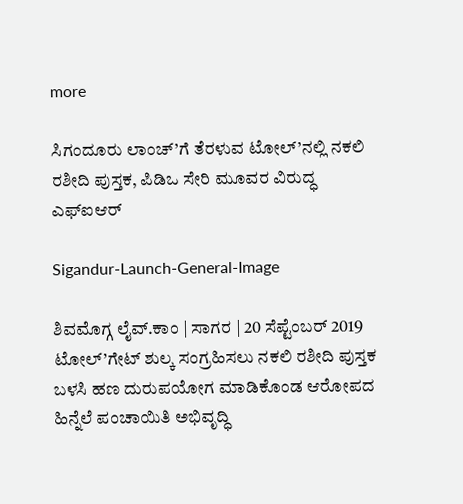more

ಸಿಗಂದೂರು ಲಾಂಚ್’ಗೆ ತೆರಳುವ ಟೋಲ್’ನಲ್ಲಿ ನಕಲಿ ರಶೀದಿ ಪುಸ್ತಕ, ಪಿಡಿಒ ಸೇರಿ ಮೂವರ ವಿರುದ್ಧ ಎಫ್ಐಆರ್

Sigandur-Launch-General-Image

ಶಿವಮೊಗ್ಗ ಲೈವ್.ಕಾಂ | ಸಾಗರ | 20 ಸೆಪ್ಟೆಂಬರ್ 2019 ಟೋಲ್’ಗೇಟ್ ಶುಲ್ಕ ಸಂಗ್ರಹಿಸಲು ನಕಲಿ ರಶೀದಿ ಪುಸ್ತಕ ಬಳಸಿ ಹಣ ದುರುಪಯೋಗ ಮಾಡಿಕೊಂಡ ಆರೋಪದ ಹಿನ್ನೆಲೆ ಪಂಚಾಯಿತಿ ಅಭಿವೃದ್ಧಿ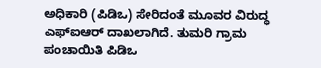ಅಧಿಕಾರಿ (ಪಿಡಿಒ) ಸೇರಿದಂತೆ ಮೂವರ ವಿರುದ್ಧ ಎಫ್ಐಆರ್ ದಾಖಲಾಗಿದೆ. ತುಮರಿ ಗ್ರಾಮ ಪಂಚಾಯಿತಿ ಪಿಡಿಒ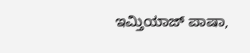ಇಮ್ತಿಯಾಜ್ ಪಾಷಾ,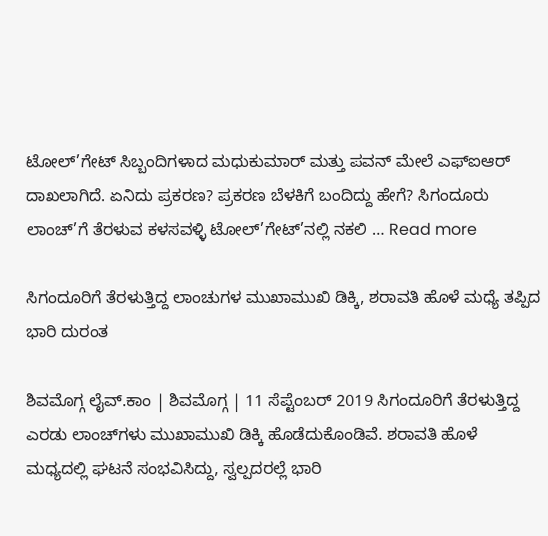ಟೋಲ್’ಗೇಟ್ ಸಿಬ್ಬಂದಿಗಳಾದ ಮಧುಕುಮಾರ್ ಮತ್ತು ಪವನ್ ಮೇಲೆ ಎಫ್ಐಆರ್ ದಾಖಲಾಗಿದೆ. ಏನಿದು ಪ್ರಕರಣ? ಪ್ರಕರಣ ಬೆಳಕಿಗೆ ಬಂದಿದ್ದು ಹೇಗೆ? ಸಿಗಂದೂರು ಲಾಂಚ್’ಗೆ ತೆರಳುವ ಕಳಸವಳ್ಳಿ ಟೋಲ್’ಗೇಟ್’ನಲ್ಲಿ ನಕಲಿ … Read more

ಸಿಗಂದೂರಿಗೆ ತೆರಳುತ್ತಿದ್ದ ಲಾಂಚುಗಳ ಮುಖಾಮುಖಿ ಡಿಕ್ಕಿ, ಶರಾವತಿ ಹೊಳೆ ಮಧ್ಯೆ ತಪ್ಪಿದ ಭಾರಿ ದುರಂತ

ಶಿವಮೊಗ್ಗ ಲೈವ್.ಕಾಂ | ಶಿವಮೊಗ್ಗ | 11 ಸೆಪ್ಟೆಂಬರ್ 2019 ಸಿಗಂದೂರಿಗೆ ತೆರಳುತ್ತಿದ್ದ ಎರಡು ಲಾಂಚ್‌ಗಳು ಮುಖಾಮುಖಿ ಡಿಕ್ಕಿ ಹೊಡೆದುಕೊಂಡಿವೆ. ಶರಾವತಿ ಹೊಳೆ ಮಧ್ಯದಲ್ಲಿ ಘಟನೆ ಸಂಭವಿಸಿದ್ದು, ಸ್ವಲ್ಪದರಲ್ಲೆ ಭಾರಿ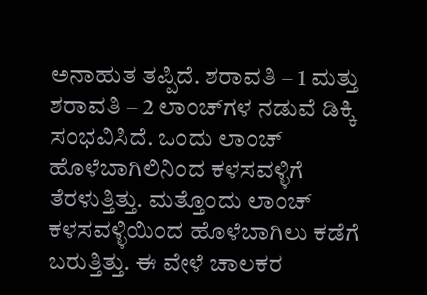ಅನಾಹುತ ತಪ್ಪಿದೆ. ಶರಾವತಿ – 1 ಮತ್ತು ಶರಾವತಿ – 2 ಲಾಂಚ್‌ಗಳ ನಡುವೆ ಡಿಕ್ಕಿ ಸಂಭವಿಸಿದೆ‌. ಒಂದು ಲಾಂಚ್ ಹೊಳೆಬಾಗಿಲಿನಿಂದ ಕಳಸವಳ್ಳಿಗೆ ತೆರಳುತ್ತಿತ್ತು. ಮತ್ತೊಂದು ಲಾಂಚ್ ಕಳಸವಳ್ಳಿಯಿಂದ ಹೊಳೆಬಾಗಿಲು ಕಡೆಗೆ ಬರುತ್ತಿತ್ತು. ಈ ವೇಳೆ ಚಾಲಕರ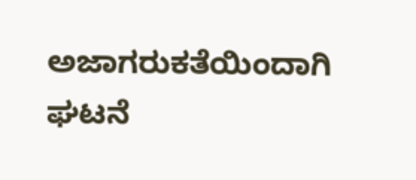ಅಜಾಗರುಕತೆಯಿಂದಾಗಿ ಘಟನೆ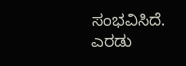ಸಂಭವಿಸಿದೆ. ಎರಡು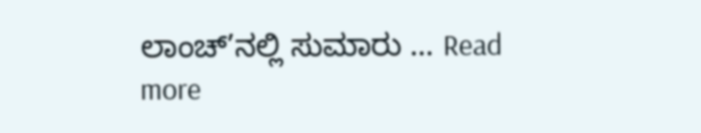ಲಾಂಚ್’ನಲ್ಲಿ ಸುಮಾರು … Read more